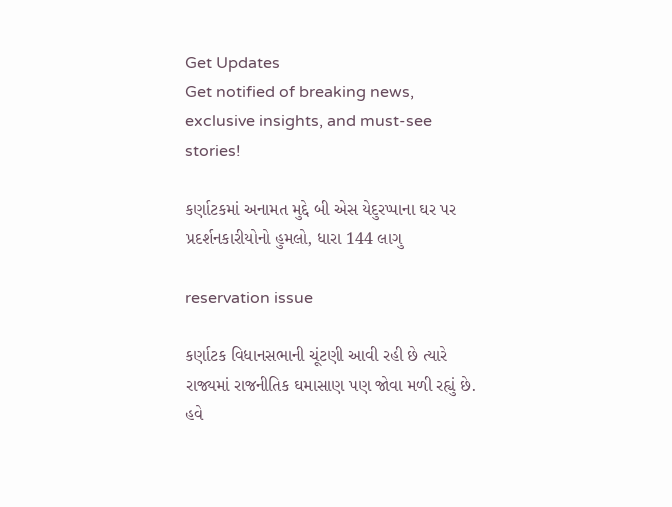Get Updates
Get notified of breaking news, exclusive insights, and must-see stories!

કર્ણાટકમાં અનામત મુદ્દે બી એસ યેદુરપ્પાના ઘર પર પ્રદર્શનકારીયોનો હુમલો, ધારા 144 લાગુ

reservation issue

કર્ણાટક વિધાનસભાની ચૂંટણી આવી રહી છે ત્યારે રાજ્યમાં રાજનીતિક ઘમાસાણ પણ જોવા મળી રહ્યું છે. હવે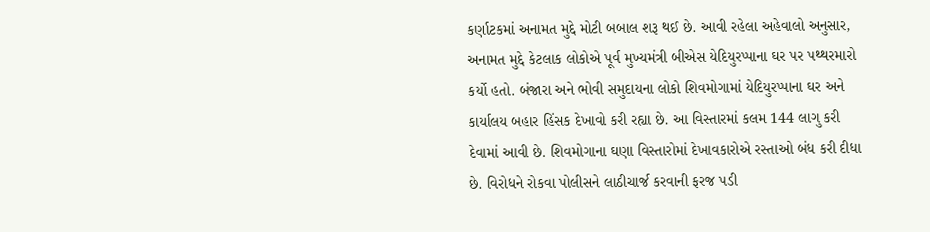કર્ણાટકમાં અનામત મુદ્દે મોટી બબાલ શરૂ થઈ છે. આવી રહેલા અહેવાલો અનુસાર, અનામત મુદ્દે કેટલાક લોકોએ પૂર્વ મુખ્યમંત્રી બીએસ યેદિયુરપ્પાના ઘર પર પથ્થરમારો કર્યો હતો. બંજારા અને ભોવી સમુદાયના લોકો શિવમોગામાં યેદિયુરપ્પાના ઘર અને કાર્યાલય બહાર હિંસક દેખાવો કરી રહ્યા છે. આ વિસ્તારમાં કલમ 144 લાગુ કરી દેવામાં આવી છે. શિવમોગાના ઘણા વિસ્તારોમાં દેખાવકારોએ રસ્તાઓ બંધ કરી દીધા છે. વિરોધને રોકવા પોલીસને લાઠીચાર્જ કરવાની ફરજ પડી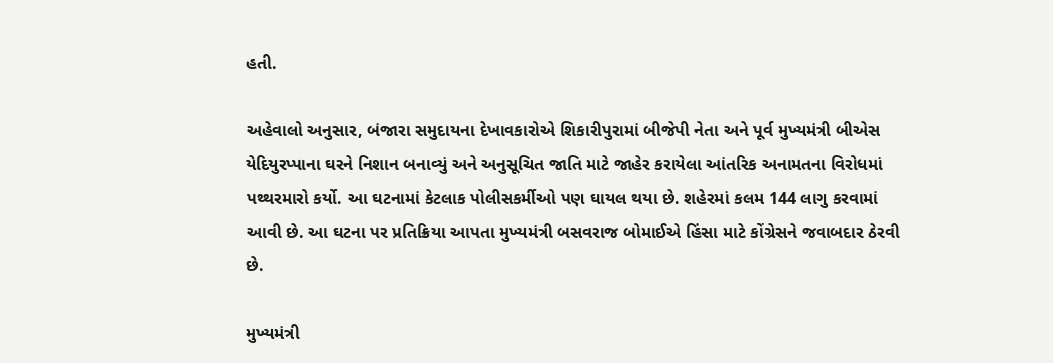હતી.

અહેવાલો અનુસાર, બંજારા સમુદાયના દેખાવકારોએ શિકારીપુરામાં બીજેપી નેતા અને પૂર્વ મુખ્યમંત્રી બીએસ યેદિયુરપ્પાના ઘરને નિશાન બનાવ્યું અને અનુસૂચિત જાતિ માટે જાહેર કરાયેલા આંતરિક અનામતના વિરોધમાં પથ્થરમારો કર્યો. આ ઘટનામાં કેટલાક પોલીસકર્મીઓ પણ ઘાયલ થયા છે. શહેરમાં કલમ 144 લાગુ કરવામાં આવી છે. આ ઘટના પર પ્રતિક્રિયા આપતા મુખ્યમંત્રી બસવરાજ બોમાઈએ હિંસા માટે કોંગ્રેસને જવાબદાર ઠેરવી છે.

મુખ્યમંત્રી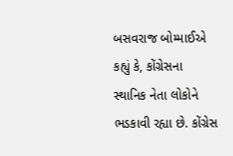બસવરાજ બોમ્માઈએ કહ્યું કે, કોંગ્રેસના સ્થાનિક નેતા લોકોને ભડકાવી રહ્યા છે. કોંગ્રેસ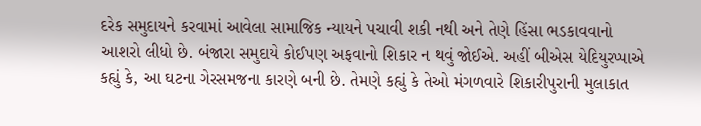દરેક સમુદાયને કરવામાં આવેલા સામાજિક ન્યાયને પચાવી શકી નથી અને તેણે હિંસા ભડકાવવાનો આશરો લીધો છે. બંજારા સમુદાયે કોઈપણ અફવાનો શિકાર ન થવું જોઈએ. અહીં બીએસ યેદિયુરપ્પાએ કહ્યું કે, આ ઘટના ગેરસમજના કારણે બની છે. તેમણે કહ્યું કે તેઓ મંગળવારે શિકારીપુરાની મુલાકાત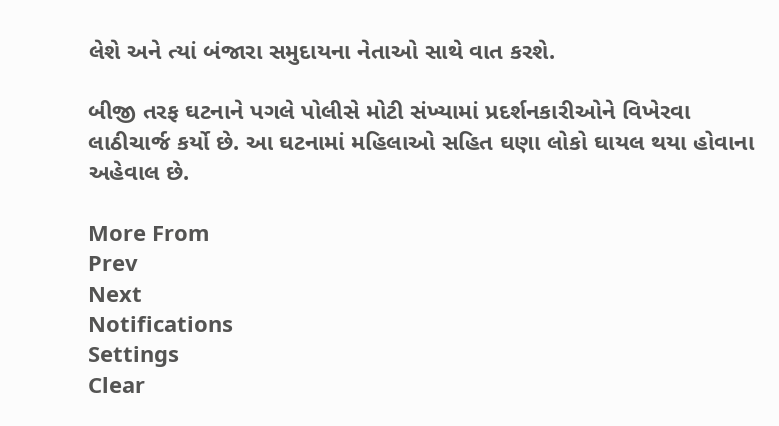લેશે અને ત્યાં બંજારા સમુદાયના નેતાઓ સાથે વાત કરશે.

બીજી તરફ ઘટનાને પગલે પોલીસે મોટી સંખ્યામાં પ્રદર્શનકારીઓને વિખેરવા લાઠીચાર્જ કર્યો છે. આ ઘટનામાં મહિલાઓ સહિત ઘણા લોકો ઘાયલ થયા હોવાના અહેવાલ છે.

More From
Prev
Next
Notifications
Settings
Clear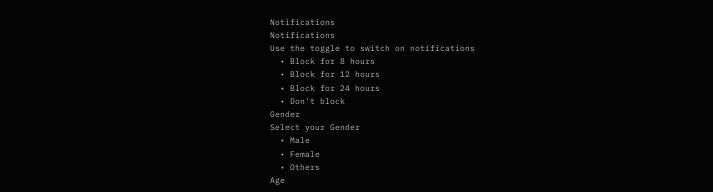Notifications
Notifications
Use the toggle to switch on notifications
  • Block for 8 hours
  • Block for 12 hours
  • Block for 24 hours
  • Don't block
Gender
Select your Gender
  • Male
  • Female
  • Others
Age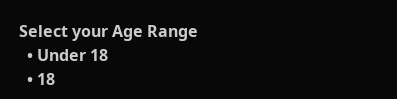Select your Age Range
  • Under 18
  • 18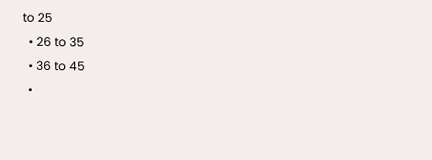to 25
  • 26 to 35
  • 36 to 45
  •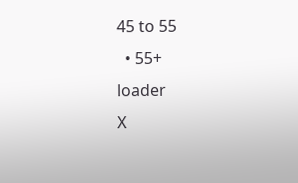45 to 55
  • 55+
loader
X